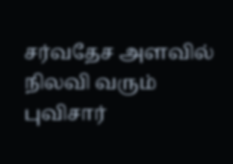சர்வதேச அளவில் நிலவி வரும் புவிசார்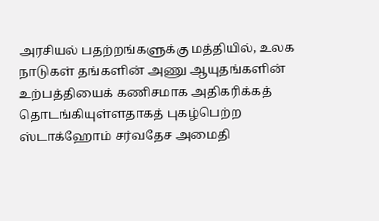அரசியல் பதற்றங்களுக்கு மத்தியில், உலக நாடுகள் தங்களின் அணு ஆயுதங்களின் உற்பத்தியைக் கணிசமாக அதிகரிக்கத் தொடங்கியுள்ளதாகத் புகழ்பெற்ற ஸ்டாக்ஹோம் சர்வதேச அமைதி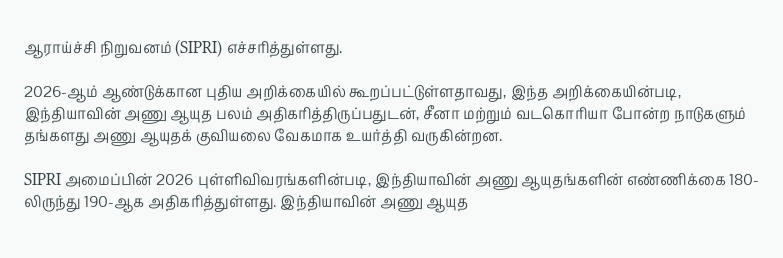ஆராய்ச்சி நிறுவனம் (SIPRI) எச்சரித்துள்ளது.

2026-ஆம் ஆண்டுக்கான புதிய அறிக்கையில் கூறப்பட்டுள்ளதாவது, இந்த அறிக்கையின்படி, இந்தியாவின் அணு ஆயுத பலம் அதிகரித்திருப்பதுடன், சீனா மற்றும் வடகொரியா போன்ற நாடுகளும் தங்களது அணு ஆயுதக் குவியலை வேகமாக உயர்த்தி வருகின்றன.

SIPRI அமைப்பின் 2026 புள்ளிவிவரங்களின்படி, இந்தியாவின் அணு ஆயுதங்களின் எண்ணிக்கை 180-லிருந்து 190-ஆக அதிகரித்துள்ளது. இந்தியாவின் அணு ஆயுத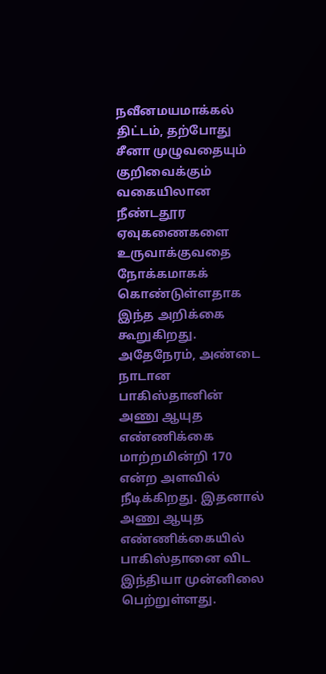நவீனமயமாக்கல் திட்டம், தற்போது சீனா முழுவதையும் குறிவைக்கும் வகையிலான நீண்டதூர ஏவுகணைகளை உருவாக்குவதை நோக்கமாகக் கொண்டுள்ளதாக இந்த அறிக்கை கூறுகிறது. அதேநேரம், அண்டை நாடான பாகிஸ்தானின் அணு ஆயுத எண்ணிக்கை மாற்றமின்றி 170 என்ற அளவில் நீடிக்கிறது. இதனால் அணு ஆயுத எண்ணிக்கையில் பாகிஸ்தானை விட இந்தியா முன்னிலை பெற்றுள்ளது.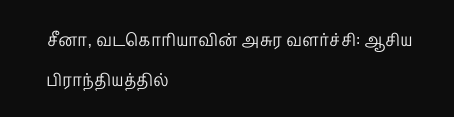சீனா, வடகொரியாவின் அசுர வளர்ச்சி: ஆசிய பிராந்தியத்தில்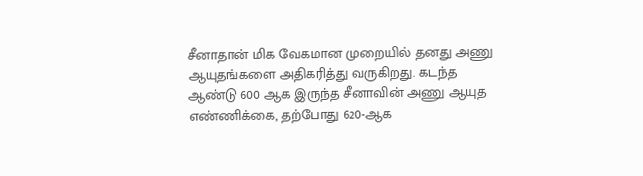சீனாதான் மிக வேகமான முறையில் தனது அணு ஆயுதங்களை அதிகரித்து வருகிறது. கடந்த ஆண்டு 600 ஆக இருந்த சீனாவின் அணு ஆயுத எண்ணிக்கை, தற்போது 620-ஆக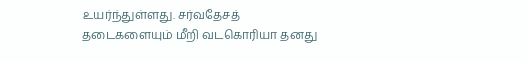உயர்ந்துள்ளது. சர்வதேசத் தடைகளையும் மீறி வடகொரியா தனது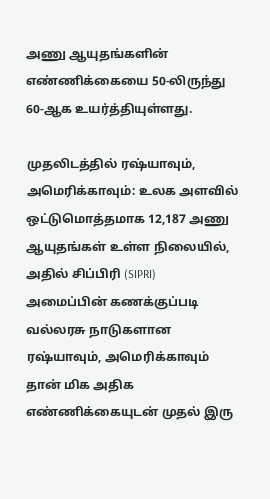அணு ஆயுதங்களின் எண்ணிக்கையை 50-லிருந்து 60-ஆக உயர்த்தியுள்ளது.

முதலிடத்தில் ரஷ்யாவும், அமெரிக்காவும்: உலக அளவில் ஒட்டுமொத்தமாக 12,187 அணு ஆயுதங்கள் உள்ள நிலையில், அதில் சிப்பிரி (SIPRI) அமைப்பின் கணக்குப்படி வல்லரசு நாடுகளான ரஷ்யாவும், அமெரிக்காவும் தான் மிக அதிக எண்ணிக்கையுடன் முதல் இரு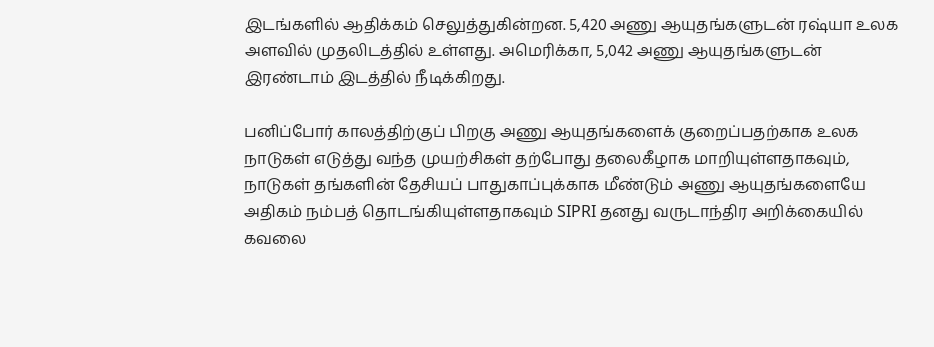இடங்களில் ஆதிக்கம் செலுத்துகின்றன. 5,420 அணு ஆயுதங்களுடன் ரஷ்யா உலக அளவில் முதலிடத்தில் உள்ளது. அமெரிக்கா, 5,042 அணு ஆயுதங்களுடன் இரண்டாம் இடத்தில் நீடிக்கிறது.

பனிப்போர் காலத்திற்குப் பிறகு அணு ஆயுதங்களைக் குறைப்பதற்காக உலக நாடுகள் எடுத்து வந்த முயற்சிகள் தற்போது தலைகீழாக மாறியுள்ளதாகவும், நாடுகள் தங்களின் தேசியப் பாதுகாப்புக்காக மீண்டும் அணு ஆயுதங்களையே அதிகம் நம்பத் தொடங்கியுள்ளதாகவும் SIPRI தனது வருடாந்திர அறிக்கையில் கவலை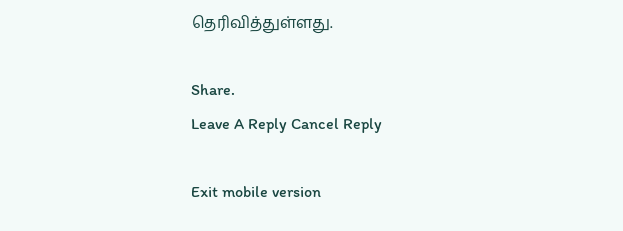தெரிவித்துள்ளது.

Share.
Leave A Reply Cancel Reply

Exit mobile version